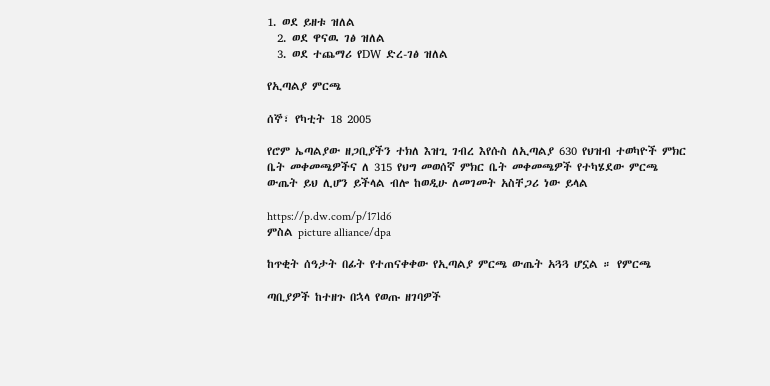1. ወደ ይዘቱ ዝለል
  2. ወደ ዋናዉ ገፅ ዝለል
  3. ወደ ተጨማሪ የDW ድረ-ገፅ ዝለል

የኢጣልያ ምርጫ

ሰኞ፣ የካቲት 18 2005

የሮም ኤጣልያው ዘጋቢያችን ተክለ እዝጊ ገብረ እየሱስ ለኢጣልያ 630 የህዝብ ተወካዮች ምክር ቤት መቀመጫዎችና ለ 315 የህግ መወሰኛ ምክር ቤት መቀመጫዎች የተካሄደው ምርጫ ውጤት ይህ ሊሆን ይችላል ብሎ ከወዲሁ ለመገመት አስቸጋሪ ነው ይላል

https://p.dw.com/p/17ld6
ምስል picture alliance/dpa

ከጥቂት ሰዓታት በፊት የተጠናቀቀው የኢጣልያ ምርጫ ውጤት አጓጓ ሆኗል ። የምርጫ

ጣቢያዎች ከተዘጉ በኋላ የወጡ ዘገባዎች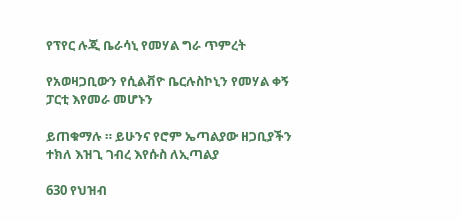የፕየር ሉጂ ቤራሳኒ የመሃል ግራ ጥምረት

የአወዛጋቢውን የሲልቭዮ ቤርሉስኮኒን የመሃል ቀኝ ፓርቲ እየመራ መሆኑን

ይጠቁማሉ ። ይሁንና የሮም ኤጣልያው ዘጋቢያችን ተክለ እዝጊ ገብረ እየሱስ ለኢጣልያ

630 የህዝብ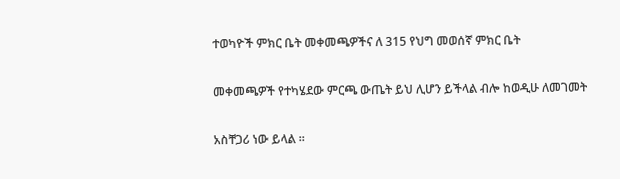ተወካዮች ምክር ቤት መቀመጫዎችና ለ 315 የህግ መወሰኛ ምክር ቤት

መቀመጫዎች የተካሄደው ምርጫ ውጤት ይህ ሊሆን ይችላል ብሎ ከወዲሁ ለመገመት

አስቸጋሪ ነው ይላል ።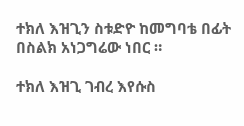ተክለ እዝጊን ስቱድዮ ከመግባቴ በፊት በስልክ አነጋግሬው ነበር ።

ተክለ እዝጊ ገብረ እየሱስ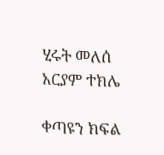ሂሩት መለሰ
አርያም ተክሌ

ቀጣዩን ክፍል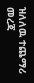ዝለለዉ ተጨማሪ መረጃ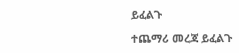ይፈልጉ

ተጨማሪ መረጃ ይፈልጉ